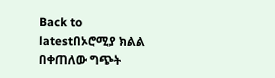Back to latestበኦሮሚያ ክልል በቀጠለው ግጭት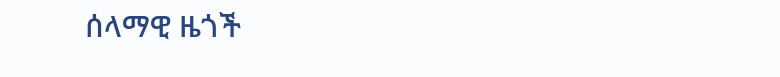ሰላማዊ ዜጎች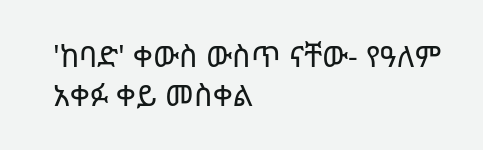'ከባድ' ቀውስ ውስጥ ናቸው- የዓለም አቀፉ ቀይ መስቀል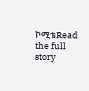ኮሚቴRead the full story